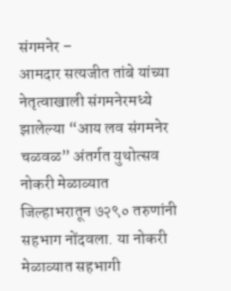संगमनेर –
आमदार सत्यजीत तांबे यांच्या नेतृत्वाखाली संगमनेरमध्ये झालेल्या “आय लव संगमनेर चळवळ” अंतर्गत युथोत्सव नोकरी मेळाव्यात जिल्हाभरातून ७२९० तरुणांनी सहभाग नोंदवला. या नोकरी मेळाव्यात सहभागी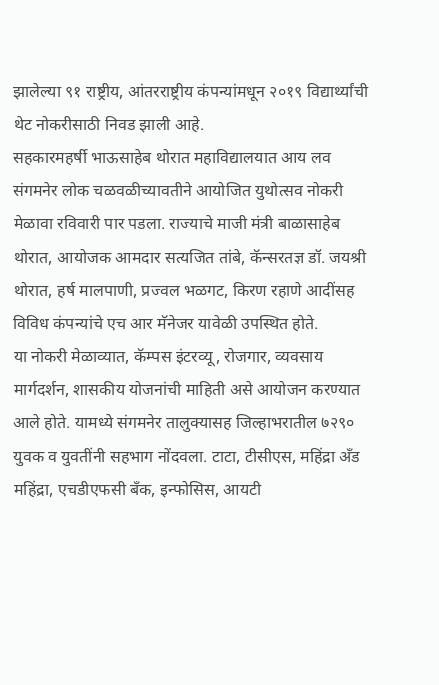झालेल्या ९१ राष्ट्रीय, आंतरराष्ट्रीय कंपन्यांमधून २०१९ विद्यार्थ्यांची थेट नोकरीसाठी निवड झाली आहे.
सहकारमहर्षी भाऊसाहेब थोरात महाविद्यालयात आय लव संगमनेर लोक चळवळीच्यावतीने आयोजित युथोत्सव नोकरी मेळावा रविवारी पार पडला. राज्याचे माजी मंत्री बाळासाहेब थोरात, आयोजक आमदार सत्यजित तांबे, कॅन्सरतज्ञ डॉ. जयश्री थोरात, हर्ष मालपाणी, प्रज्वल भळगट, किरण रहाणे आदींसह विविध कंपन्यांचे एच आर मॅनेजर यावेळी उपस्थित होते.
या नोकरी मेळाव्यात, कॅम्पस इंटरव्यू, रोजगार, व्यवसाय मार्गदर्शन, शासकीय योजनांची माहिती असे आयोजन करण्यात आले होते. यामध्ये संगमनेर तालुक्यासह जिल्हाभरातील ७२९० युवक व युवतींनी सहभाग नोंदवला. टाटा, टीसीएस, महिंद्रा अँड महिंद्रा, एचडीएफसी बँक, इन्फोसिस, आयटी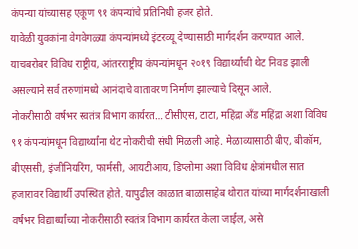कंपन्या यांच्यासह एकूण ९१ कंपन्यांचे प्रतिनिधी हजर होते.
यावेळी युवकांना वेगवेगळ्या कंपन्यांमध्ये इंटरव्यू देण्यासाठी मार्गदर्शन करण्यात आले. याचबरोबर विविध राष्ट्रीय, आंतरराष्ट्रीय कंपन्यांमधून २०१९ विद्यार्थ्यांची थेट निवड झाली असल्याने सर्व तरुणांमध्ये आनंदाचे वातावरण निर्माण झाल्याचे दिसून आले.
नोकरीसाठी वर्षभर स्वतंत्र विभाग कार्यरत… टीसीएस, टाटा, महिंद्रा अँड महिंद्रा अशा विविध ९१ कंपन्यांमधून विद्यार्थ्यांना थेट नोकरीची संधी मिळली आहे. मेळाव्यासाठी बीए, बीकॉम, बीएससी, इंजीनियरिंग, फार्मसी, आयटीआय, डिप्लोमा अशा विविध क्षेत्रांमधील सात हजारावर विद्यार्थी उपस्थित होते. यापुढील काळात बाळासाहेब थोरात यांच्या मार्गदर्शनाखाली वर्षभर विद्यार्थ्यांच्या नोकरीसाठी स्वतंत्र विभाग कार्यरत केला जाईल, असे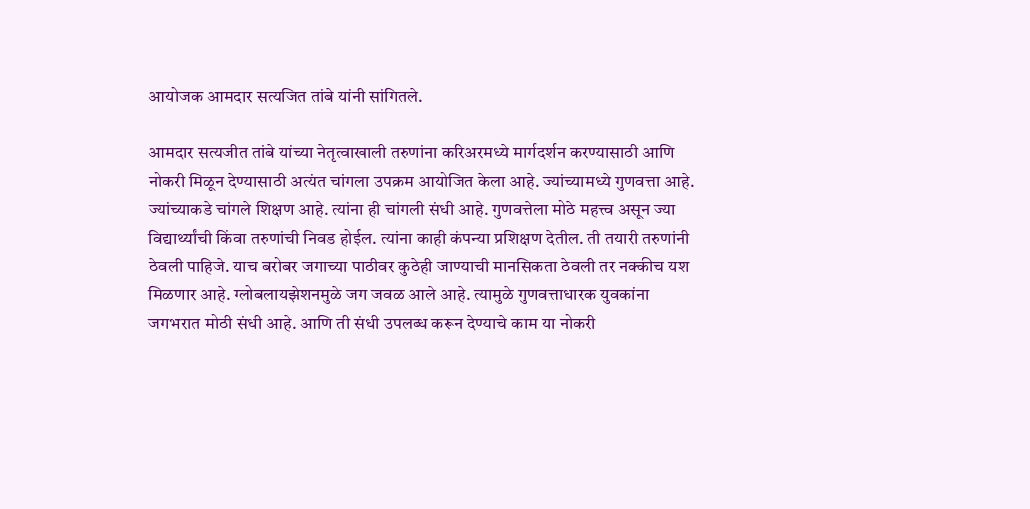आयोजक आमदार सत्यजित तांबे यांनी सांगितले.

आमदार सत्यजीत तांबे यांच्या नेतृत्वाखाली तरुणांना करिअरमध्ये मार्गदर्शन करण्यासाठी आणि नोकरी मिळून देण्यासाठी अत्यंत चांगला उपक्रम आयोजित केला आहे. ज्यांच्यामध्ये गुणवत्ता आहे. ज्यांच्याकडे चांगले शिक्षण आहे. त्यांना ही चांगली संधी आहे. गुणवत्तेला मोठे महत्त्व असून ज्या विद्यार्थ्यांची किंवा तरुणांची निवड होईल. त्यांना काही कंपन्या प्रशिक्षण देतील. ती तयारी तरुणांनी ठेवली पाहिजे. याच बरोबर जगाच्या पाठीवर कुठेही जाण्याची मानसिकता ठेवली तर नक्कीच यश मिळणार आहे. ग्लोबलायझेशनमुळे जग जवळ आले आहे. त्यामुळे गुणवत्ताधारक युवकांना जगभरात मोठी संधी आहे. आणि ती संधी उपलब्ध करून देण्याचे काम या नोकरी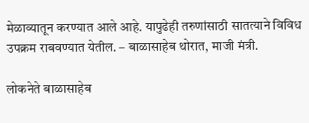मेळाव्यातून करण्यात आले आहे. यापुढेही तरुणांसाठी सातत्याने विविध उपक्रम राबवण्यात येतील. – बाळासाहेब थोरात, माजी मंत्री.

लोकनेते बाळासाहेब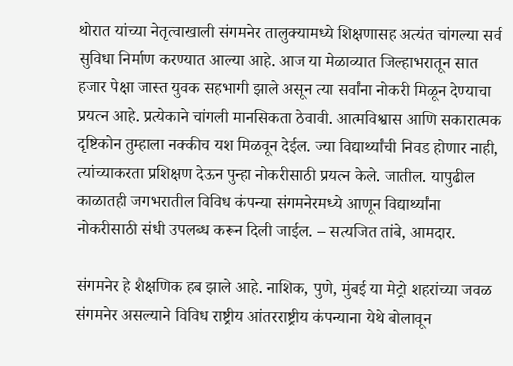थोरात यांच्या नेतृत्वाखाली संगमनेर तालुक्यामध्ये शिक्षणासह अत्यंत चांगल्या सर्व सुविधा निर्माण करण्यात आल्या आहे. आज या मेळाव्यात जिल्हाभरातून सात हजार पेक्षा जास्त युवक सहभागी झाले असून त्या सर्वांना नोकरी मिळून देण्याचा प्रयत्न आहे. प्रत्येकाने चांगली मानसिकता ठेवावी. आत्मविश्वास आणि सकारात्मक दृष्टिकोन तुम्हाला नक्कीच यश मिळवून देईल. ज्या विद्यार्थ्यांची निवड होणार नाही, त्यांच्याकरता प्रशिक्षण देऊन पुन्हा नोकरीसाठी प्रयत्न केले. जातील. यापुढील काळातही जगभरातील विविध कंपन्या संगमनेरमध्ये आणून विद्यार्थ्यांना नोकरीसाठी संधी उपलब्ध करून दिली जाईल. – सत्यजित तांबे, आमदार.

संगमनेर हे शैक्षणिक हब झाले आहे. नाशिक, पुणे, मुंबई या मेट्रो शहरांच्या जवळ संगमनेर असल्याने विविध राष्ट्रीय आंतरराष्ट्रीय कंपन्याना येथे बोलावून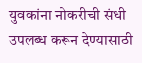युवकांना नोकरीची संधी उपलब्ध करून देण्यासाठी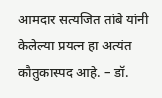आमदार सत्यजित तांबे यांनी केलेल्या प्रयत्न हा अत्यंत कौतुकास्पद आहे. – डॉ.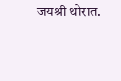जयश्री थोरात.